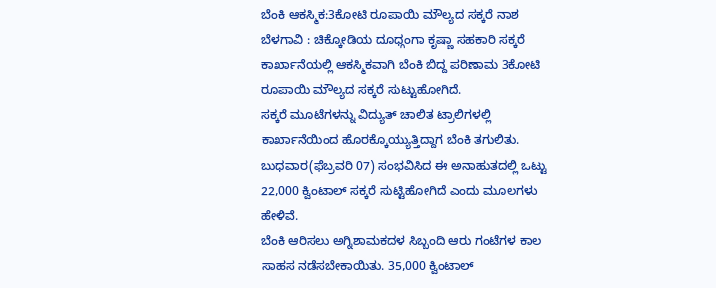ಬೆಂಕಿ ಆಕಸ್ಮಿಕ:3ಕೋಟಿ ರೂಪಾಯಿ ಮೌಲ್ಯದ ಸಕ್ಕರೆ ನಾಶ
ಬೆಳಗಾವಿ : ಚಿಕ್ಕೋಡಿಯ ದೂಧ್ಗಂಗಾ ಕೃಷ್ಣಾ ಸಹಕಾರಿ ಸಕ್ಕರೆ ಕಾರ್ಖಾನೆಯಲ್ಲಿ ಆಕಸ್ಮಿಕವಾಗಿ ಬೆಂಕಿ ಬಿದ್ದ ಪರಿಣಾಮ 3ಕೋಟಿ ರೂಪಾಯಿ ಮೌಲ್ಯದ ಸಕ್ಕರೆ ಸುಟ್ಟುಹೋಗಿದೆ.
ಸಕ್ಕರೆ ಮೂಟೆಗಳನ್ನು ವಿದ್ಯುತ್ ಚಾಲಿತ ಟ್ರಾಲಿಗಳಲ್ಲಿ ಕಾರ್ಖಾನೆಯಿಂದ ಹೊರಕ್ಕೊಯ್ಯುತ್ತಿದ್ದಾಗ ಬೆಂಕಿ ತಗುಲಿತು. ಬುಧವಾರ(ಫೆಬ್ರವರಿ 07) ಸಂಭವಿಸಿದ ಈ ಅನಾಹುತದಲ್ಲಿ ಒಟ್ಟು 22,000 ಕ್ವಿಂಟಾಲ್ ಸಕ್ಕರೆ ಸುಟ್ಟಿಹೋಗಿದೆ ಎಂದು ಮೂಲಗಳು ಹೇಳಿವೆ.
ಬೆಂಕಿ ಆರಿಸಲು ಅಗ್ನಿಶಾಮಕದಳ ಸಿಬ್ಬಂದಿ ಆರು ಗಂಟೆಗಳ ಕಾಲ ಸಾಹಸ ನಡೆಸಬೇಕಾಯಿತು. 35,000 ಕ್ವಿಂಟಾಲ್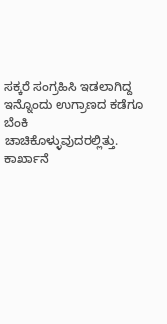ಸಕ್ಕರೆ ಸಂಗ್ರಹಿಸಿ ಇಡಲಾಗಿದ್ದ ಇನ್ನೊಂದು ಉಗ್ರಾಣದ ಕಡೆಗೂ ಬೆಂಕಿ ಚಾಚಿಕೊಳ್ಳುವುದರಲ್ಲಿತ್ತು. ಕಾರ್ಖಾನೆ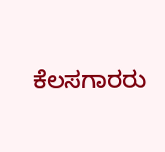ಕೆಲಸಗಾರರು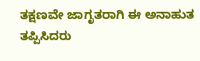ತಕ್ಷಣವೇ ಜಾಗೃತರಾಗಿ ಈ ಅನಾಹುತ ತಪ್ಪಿಸಿದರು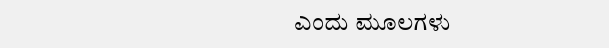ಎಂದು ಮೂಲಗಳು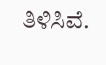ತಿಳಿಸಿವೆ.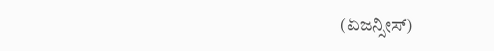(ಏಜನ್ಸೀಸ್)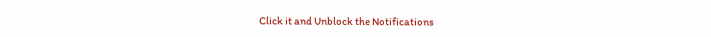Click it and Unblock the Notifications